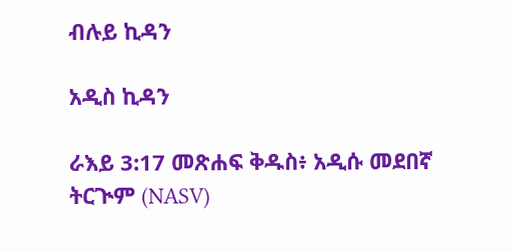ብሉይ ኪዳን

አዲስ ኪዳን

ራእይ 3:17 መጽሐፍ ቅዱስ፥ አዲሱ መደበኛ ትርጒም (NASV)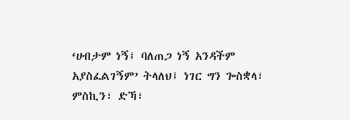‘ሀብታም ነኝ፤ ባለጠጋ ነኝ አንዳችም አያስፈልገኝም’ ትላለህ፤ ነገር ግን ጐስቋላ፣ ምስኪን፣ ድኻ፣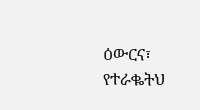ዕውርና፣ የተራቈትህ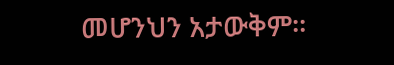መሆንህን አታውቅም።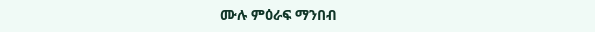ሙሉ ምዕራፍ ማንበብ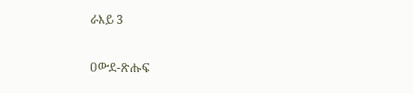ራእይ 3

ዐውደ-ጽሑፍ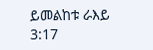ይመልከቱ ራእይ 3:17